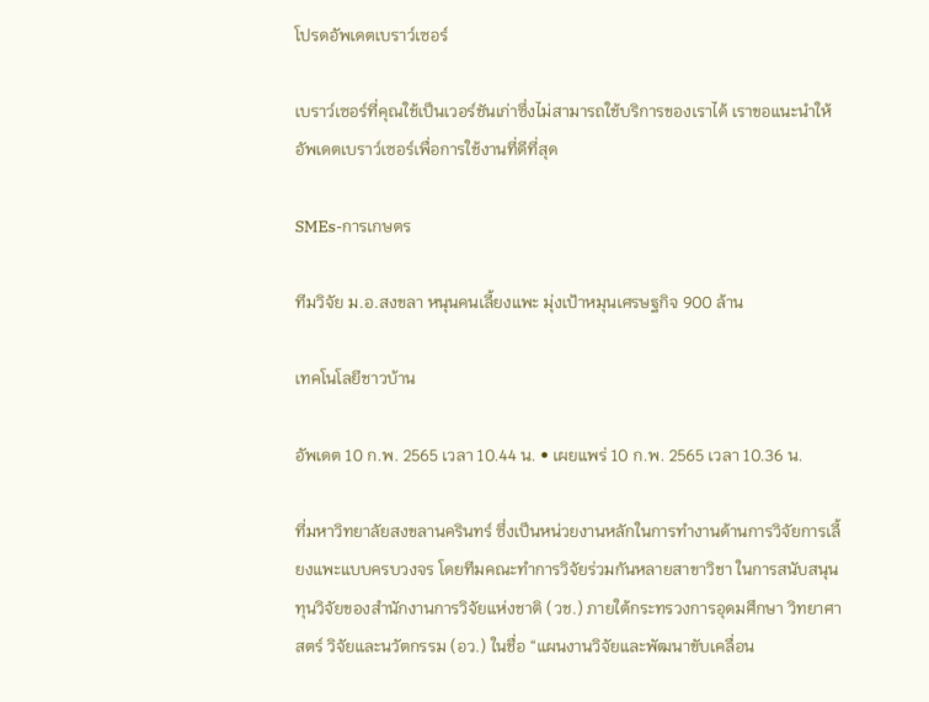โปรดอัพเดตเบราว์เซอร์

เบราว์เซอร์ที่คุณใช้เป็นเวอร์ชันเก่าซึ่งไม่สามารถใช้บริการของเราได้ เราขอแนะนำให้อัพเดตเบราว์เซอร์เพื่อการใช้งานที่ดีที่สุด

SMEs-การเกษตร

ทีมวิจัย ม.อ.สงขลา หนุนคนเลี้ยงแพะ มุ่งเป้าหมุนเศรษฐกิจ 900 ล้าน

เทคโนโลยีชาวบ้าน

อัพเดต 10 ก.พ. 2565 เวลา 10.44 น. • เผยแพร่ 10 ก.พ. 2565 เวลา 10.36 น.

ที่มหาวิทยาลัยสงขลานครินทร์ ซึ่งเป็นหน่วยงานหลักในการทำงานด้านการวิจัยการเลี้ยงแพะแบบครบวงจร โดยทีมคณะทำการวิจัยร่วมกันหลายสาขาวิชา ในการสนับสนุนทุนวิจัยของสำนักงานการวิจัยแห่งชาติ (วช.) ภายใต้กระทรวงการอุดมศึกษา วิทยาศาสตร์ วิจัยและนวัตกรรม (อว.) ในชื่อ “แผนงานวิจัยและพัฒนาขับเคลื่อน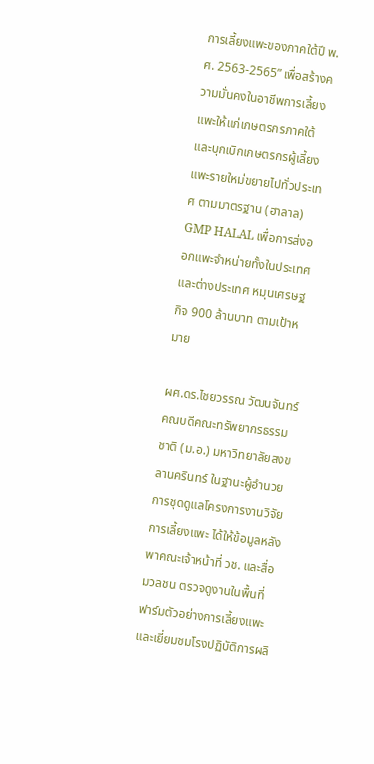การเลี้ยงแพะของภาคใต้ปี พ.ศ. 2563-2565” เพื่อสร้างความมั่นคงในอาชีพการเลี้ยงแพะให้แก่เกษตรกรภาคใต้ และบุกเบิกเกษตรกรผู้เลี้ยงแพะรายใหม่ขยายไปทั่วประเทศ ตามมาตรฐาน (ฮาลาล) GMP HALAL เพื่อการส่งออกแพะจำหน่ายทั้งในประเทศและต่างประเทศ หมุนเศรษฐกิจ 900 ล้านบาท ตามเป้าหมาย

ผศ.ดร.ไชยวรรณ วัฒนจันทร์ คณบดีคณะทรัพยากรธรรมชาติ (ม.อ.) มหาวิทยาลัยสงขลานครินทร์ ในฐานะผู้อำนวยการชุดดูแลโครงการงานวิจัยการเลี้ยงแพะ ได้ให้ข้อมูลหลังพาคณะเจ้าหน้าที่ วช. และสื่อมวลชน ตรวจดูงานในพื้นที่ฟาร์มตัวอย่างการเลี้ยงแพะ และเยี่ยมชมโรงปฏิบัติการผลิ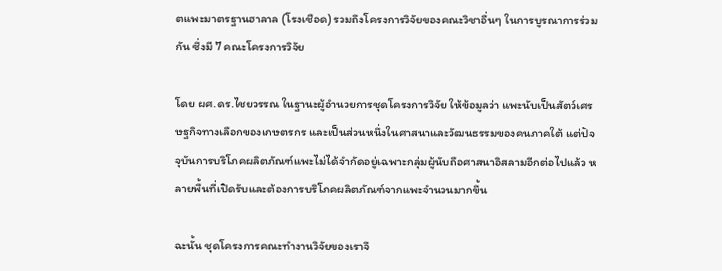ตแพะมาตรฐานฮาลาล (โรงเชือด) รวมถึงโครงการวิจัยของคณะวิชาอื่นๆ ในการบูรณาการร่วมกัน ซึ่งมี 7 คณะโครงการวิจัย

โดย ผศ.ดร.ไชยวรรณ ในฐานะผู้อำนวยการชุดโครงการวิจัย ให้ข้อมูลว่า แพะนับเป็นสัตว์เศรษฐกิจทางเลือกของเกษตรกร และเป็นส่วนหนึ่งในศาสนาและวัฒนธรรมของคนภาคใต้ แต่ปัจจุบันการบริโภคผลิตภัณฑ์แพะไม่ได้จำกัดอยู่เฉพาะกลุ่มผู้นับถือศาสนาอิสลามอีกต่อไปแล้ว หลายพื้นที่เปิดรับและต้องการบริโภคผลิตภัณฑ์จากแพะจำนวนมากขึ้น

ฉะนั้น ชุดโครงการคณะทำงานวิจัยของเราจึ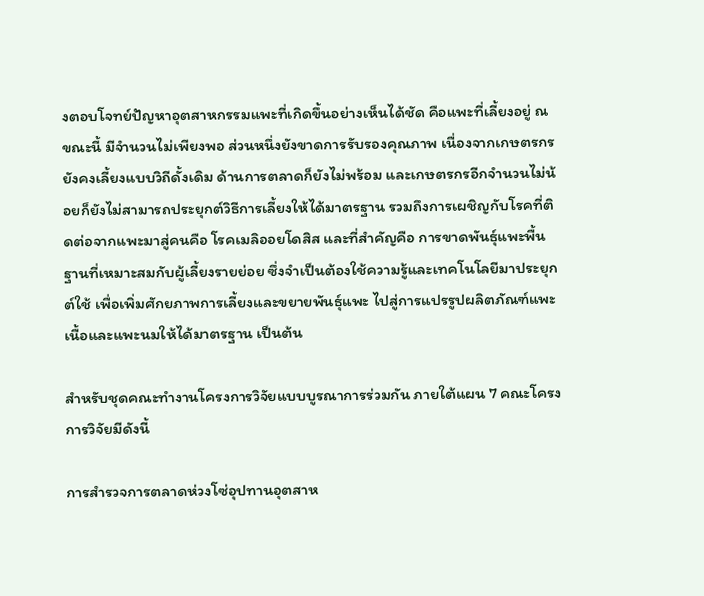งตอบโจทย์ปัญหาอุตสาหกรรมแพะที่เกิดขึ้นอย่างเห็นได้ชัด คือแพะที่เลี้ยงอยู่ ณ ขณะนี้ มีจำนวนไม่เพียงพอ ส่วนหนึ่งยังขาดการรับรองคุณภาพ เนื่องจากเกษตรกรยังคงเลี้ยงแบบวิถีดั้งเดิม ด้านการตลาดก็ยังไม่พร้อม และเกษตรกรอีกจำนวนไม่น้อยก็ยังไม่สามารถประยุกต์วิธีการเลี้ยงให้ได้มาตรฐาน รวมถึงการเผชิญกับโรคที่ติดต่อจากแพะมาสู่คนคือ โรคเมลิออยโดสิส และที่สำคัญคือ การขาดพันธุ์แพะพื้นฐานที่เหมาะสมกับผู้เลี้ยงรายย่อย ซึ่งจำเป็นต้องใช้ความรู้และเทคโนโลยีมาประยุกต์ใช้ เพื่อเพิ่มศักยภาพการเลี้ยงและขยายพันธุ์แพะ ไปสู่การแปรรูปผลิตภัณฑ์แพะเนื้อและแพะนมให้ได้มาตรฐาน เป็นต้น

สำหรับชุดคณะทำงานโครงการวิจัยแบบบูรณาการร่วมกัน ภายใต้แผน 7 คณะโครงการวิจัยมีดังนี้

การสำรวจการตลาดห่วงโซ่อุปทานอุตสาห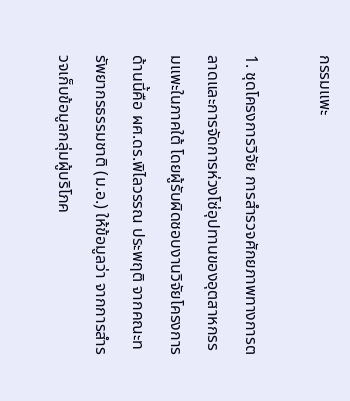กรรมแพะ

1. ชุดโครงการวิจัย การสำรวจศักยภาพทางการตลาดและการจัดการห่วงโซ่อุปทานของอุตสาหกรรมแพะในภาคใต้ โดยผู้รับผิดชอบงานวิจัยโครงการด้านนี้คือ ผศ.ดร.พิไลวรรณ ประพฤติ จากคณะทรัพยากรธรรมชาติ (ม.อ.) ให้ข้อมูลว่า จากการสำรวจเก็บข้อมูลกลุ่มผู้บริโภค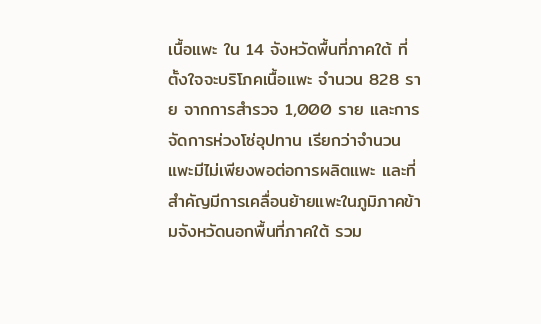เนื้อแพะ ใน 14 จังหวัดพื้นที่ภาคใต้ ที่ตั้งใจจะบริโภคเนื้อแพะ จำนวน 828 ราย จากการสำรวจ 1,000 ราย และการจัดการห่วงโซ่อุปทาน เรียกว่าจำนวนแพะมีไม่เพียงพอต่อการผลิตแพะ และที่สำคัญมีการเคลื่อนย้ายแพะในภูมิภาคข้ามจังหวัดนอกพื้นที่ภาคใต้ รวม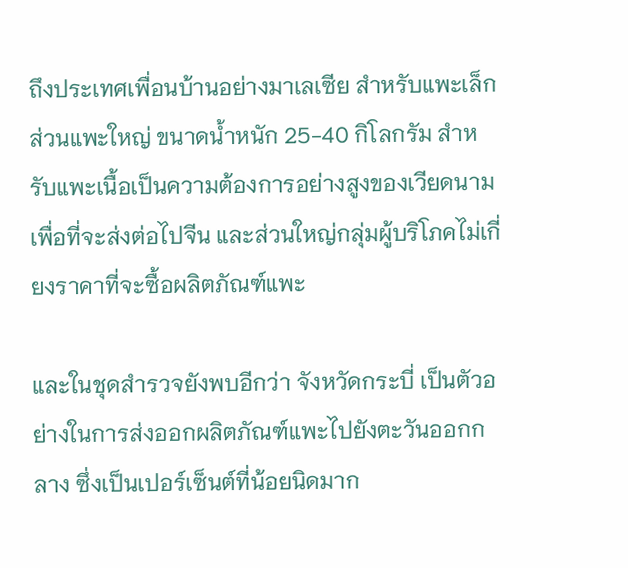ถึงประเทศเพื่อนบ้านอย่างมาเลเซีย สำหรับแพะเล็ก ส่วนแพะใหญ่ ขนาดน้ำหนัก 25-40 กิโลกรัม สำหรับแพะเนื้อเป็นความต้องการอย่างสูงของเวียดนามเพื่อที่จะส่งต่อไปจีน และส่วนใหญ่กลุ่มผู้บริโภคไม่เกี่ยงราคาที่จะซื้อผลิตภัณฑ์แพะ

และในชุดสำรวจยังพบอีกว่า จังหวัดกระบี่ เป็นตัวอย่างในการส่งออกผลิตภัณฑ์แพะไปยังตะวันออกกลาง ซึ่งเป็นเปอร์เซ็นต์ที่น้อยนิดมาก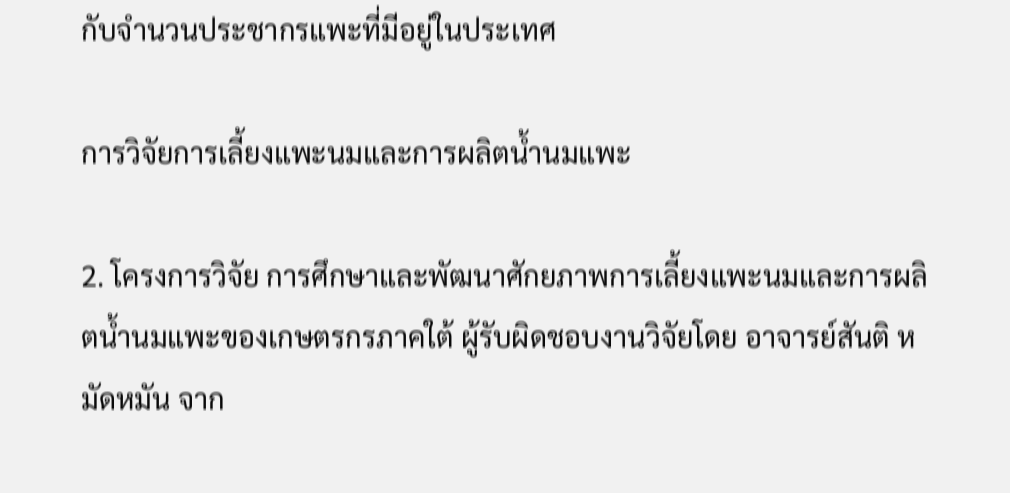กับจำนวนประชากรแพะที่มีอยู่ในประเทศ

การวิจัยการเลี้ยงแพะนมและการผลิตน้ำนมแพะ

2. โครงการวิจัย การศึกษาและพัฒนาศักยภาพการเลี้ยงแพะนมและการผลิตน้ำนมแพะของเกษตรกรภาคใต้ ผู้รับผิดชอบงานวิจัยโดย อาจารย์สันติ หมัดหมัน จาก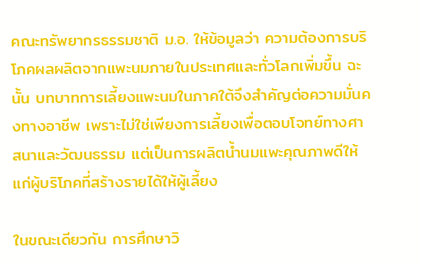คณะทรัพยากรธรรมชาติ ม.อ. ให้ข้อมูลว่า ความต้องการบริโภคผลผลิตจากแพะนมภายในประเทศและทั่วโลกเพิ่มขึ้น ฉะนั้น บทบาทการเลี้ยงแพะนมในภาคใต้จึงสำคัญต่อความมั่นคงทางอาชีพ เพราะไม่ใช่เพียงการเลี้ยงเพื่อตอบโจทย์ทางศาสนาและวัฒนธรรม แต่เป็นการผลิตน้ำนมแพะคุณภาพดีให้แก่ผู้บริโภคที่สร้างรายได้ให้ผู้เลี้ยง

ในขณะเดียวกัน การศึกษาวิ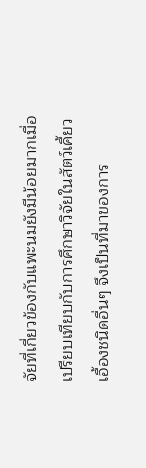จัยที่เกี่ยวข้องกับแพะนมยังมีน้อยมากเมื่อเปรียบเทียบกับการศึกษาวิจัยในสัตว์เคี้ยวเอื้องชนิดอื่นๆ จึงเป็นที่มาของการ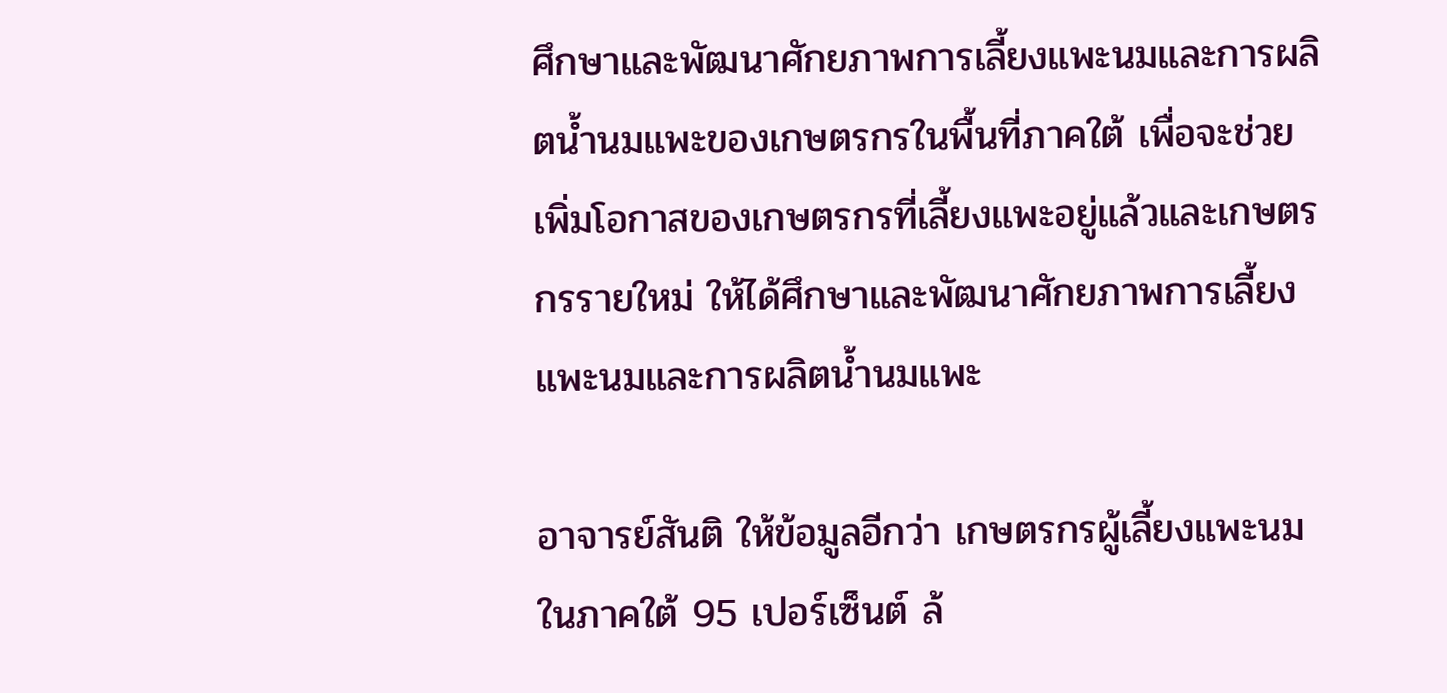ศึกษาและพัฒนาศักยภาพการเลี้ยงแพะนมและการผลิตน้ำนมแพะของเกษตรกรในพื้นที่ภาคใต้ เพื่อจะช่วยเพิ่มโอกาสของเกษตรกรที่เลี้ยงแพะอยู่แล้วและเกษตรกรรายใหม่ ให้ได้ศึกษาและพัฒนาศักยภาพการเลี้ยงแพะนมและการผลิตน้ำนมแพะ

อาจารย์สันติ ให้ข้อมูลอีกว่า เกษตรกรผู้เลี้ยงแพะนมในภาคใต้ 95 เปอร์เซ็นต์ ล้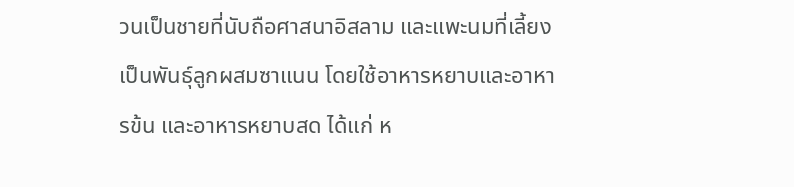วนเป็นชายที่นับถือศาสนาอิสลาม และแพะนมที่เลี้ยงเป็นพันธุ์ลูกผสมซาแนน โดยใช้อาหารหยาบและอาหารข้น และอาหารหยาบสด ได้แก่ ห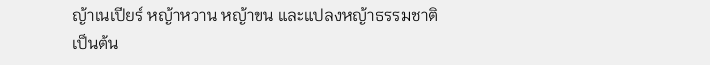ญ้าเนเปียร์ หญ้าหวาน หญ้าขน และแปลงหญ้าธรรมชาติ เป็นต้น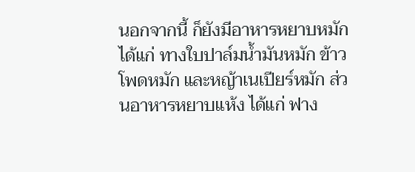นอกจากนี้ ก็ยังมีอาหารหยาบหมัก ได้แก่ ทางใบปาล์มน้ำมันหมัก ข้าวโพดหมัก และหญ้าเนเปียร์หมัก ส่วนอาหารหยาบแห้ง ได้แก่ ฟาง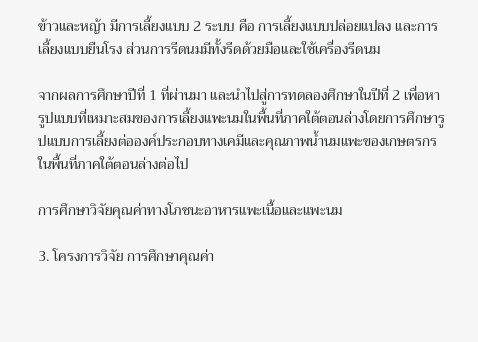ข้าวและหญ้า มีการเลี้ยงแบบ 2 ระบบ คือ การเลี้ยงแบบปล่อยแปลง และการเลี้ยงแบบยืนโรง ส่วนการรีดนมมีทั้งรีดด้วยมือและใช้เครื่องรีดนม

จากผลการศึกษาปีที่ 1 ที่ผ่านมา และนำไปสู่การทดลองศึกษาในปีที่ 2 เพื่อหารูปแบบที่เหมาะสมของการเลี้ยงแพะนมในพื้นที่ภาคใต้ตอนล่างโดยการศึกษารูปแบบการเลี้ยงต่อองค์ประกอบทางเคมีและคุณภาพน้ำนมแพะของเกษตรกรในพื้นที่ภาคใต้ตอนล่างต่อไป

การศึกษาวิจัยคุณค่าทางโภชนะอาหารแพะเนื้อและแพะนม

3. โครงการวิจัย การศึกษาคุณค่า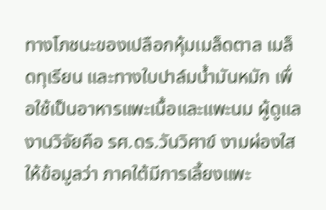ทางโภชนะของเปลือกหุ้มเมล็ดตาล เมล็ดทุเรียน และทางใบปาล์มน้ำมันหมัก เพื่อใช้เป็นอาหารแพะเนื้อและแพะนม ผู้ดูแลงานวิจัยคือ รศ.ดร.วันวิศาข์ งามผ่องใส ให้ข้อมูลว่า ภาคใต้มีการเลี้ยงแพะ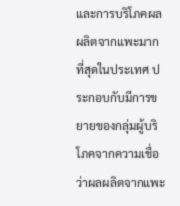และการบริโภคผลผลิตจากแพะมากที่สุดในประเทศ ประกอบกับมีการขยายของกลุ่มผู้บริโภคจากความเชื่อว่าผลผลิตจากแพะ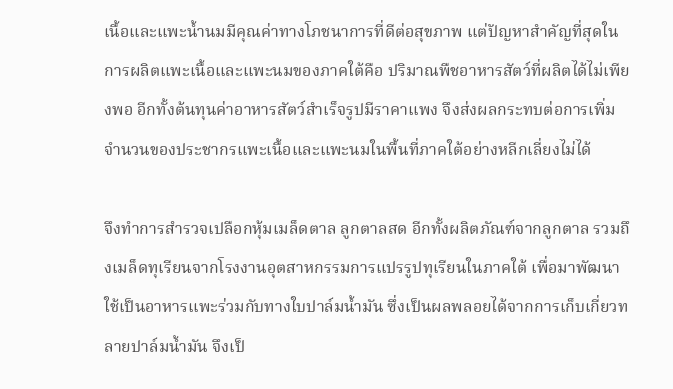เนื้อและแพะน้ำนมมีคุณค่าทางโภชนาการที่ดีต่อสุขภาพ แต่ปัญหาสำคัญที่สุดในการผลิตแพะเนื้อและแพะนมของภาคใต้คือ ปริมาณพืชอาหารสัตว์ที่ผลิตได้ไม่เพียงพอ อีกทั้งต้นทุนค่าอาหารสัตว์สำเร็จรูปมีราคาแพง จึงส่งผลกระทบต่อการเพิ่มจำนวนของประชากรแพะเนื้อและแพะนมในพื้นที่ภาคใต้อย่างหลีกเลี่ยงไม่ได้

จึงทำการสำรวจเปลือกหุ้มเมล็ดตาล ลูกตาลสด อีกทั้งผลิตภัณฑ์จากลูกตาล รวมถึงเมล็ดทุเรียนจากโรงงานอุตสาหกรรมการแปรรูปทุเรียนในภาคใต้ เพื่อมาพัฒนาใช้เป็นอาหารแพะร่วมกับทางใบปาล์มน้ำมัน ซึ่งเป็นผลพลอยได้จากการเก็บเกี่ยวทลายปาล์มน้ำมัน จึงเป็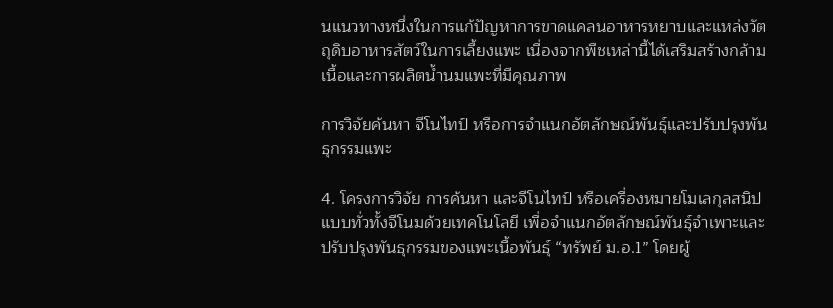นแนวทางหนึ่งในการแก้ปัญหาการขาดแคลนอาหารหยาบและแหล่งวัตถุดิบอาหารสัตว์ในการเลี้ยงแพะ เนื่องจากพืชเหล่านี้ได้เสริมสร้างกล้ามเนื้อและการผลิตน้ำนมแพะที่มีคุณภาพ

การวิจัยค้นหา จีโนไทป์ หรือการจำแนกอัตลักษณ์พันธุ์และปรับปรุงพันธุกรรมแพะ

4. โครงการวิจัย การค้นหา และจีโนไทป์ หรือเครื่องหมายโมเลกุลสนิปแบบทั่วทั้งจีโนมด้วยเทคโนโลยี เพื่อจำแนกอัตลักษณ์พันธุ์จำเพาะและปรับปรุงพันธุกรรมของแพะเนื้อพันธุ์ “ทรัพย์ ม.อ.1” โดยผู้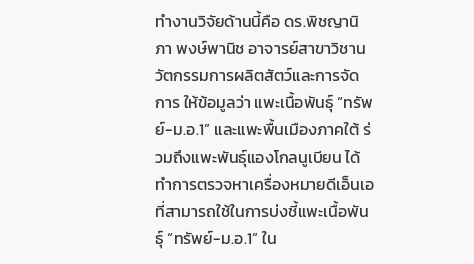ทำงานวิจัยด้านนี้คือ ดร.พิชญานิภา พงษ์พานิช อาจารย์สาขาวิชานวัตกรรมการผลิตสัตว์และการจัดการ ให้ข้อมูลว่า แพะเนื้อพันธุ์ “ทรัพย์-ม.อ.1” และแพะพื้นเมืองภาคใต้ ร่วมถึงแพะพันธุ์แองโกลนูเบียน ได้ทำการตรวจหาเครื่องหมายดีเอ็นเอที่สามารถใช้ในการบ่งชี้แพะเนื้อพันธุ์ “ทรัพย์-ม.อ.1” ใน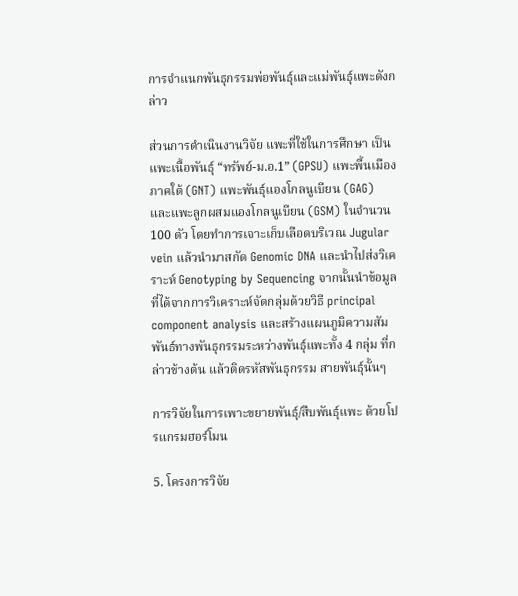การจำแนกพันธุกรรมพ่อพันธุ์และแม่พันธุ์แพะดังกล่าว

ส่วนการดำเนินงานวิจัย แพะที่ใช้ในการศึกษา เป็น แพะเนื้อพันธุ์ “ทรัพย์-ม.อ.1” (GPSU) แพะพื้นเมืองภาคใต้ (GNT) แพะพันธุ์แองโกลนูเบียน (GAG) และแพะลูกผสมแองโกลนูเบียน (GSM) ในจำนวน 100 ตัว โดยทำการเจาะเก็บเลือดบริเวณ Jugular vein แล้วนำมาสกัด Genomic DNA และนำไปส่งวิเคราะห์ Genotyping by Sequencing จากนั้นนำข้อมูลที่ได้จากการวิเคราะห์จัดกลุ่มด้วยวิธี principal component analysis และสร้างแผนภูมิความสัมพันธ์ทางพันธุกรรมระหว่างพันธุ์แพะทั้ง 4 กลุ่ม ที่กล่าวข้างต้น แล้วติดรหัสพันธุกรรม สายพันธุ์นั้นๆ

การวิจัยในการเพาะขยายพันธุ์/สืบพันธุ์แพะ ด้วยโปรแกรมฮอร์โมน

5. โครงการวิจัย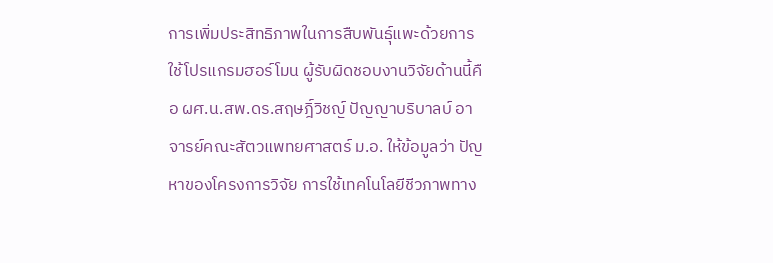การเพิ่มประสิทธิภาพในการสืบพันธุ์แพะด้วยการใช้โปรแกรมฮอร์โมน ผู้รับผิดชอบงานวิจัยด้านนี้คือ ผศ.น.สพ.ดร.สฤษฎิ์วิชญ์ ปัญญาบริบาลบ์ อาจารย์คณะสัตวแพทยศาสตร์ ม.อ. ให้ข้อมูลว่า ปัญหาของโครงการวิจัย การใช้เทคโนโลยีชีวภาพทาง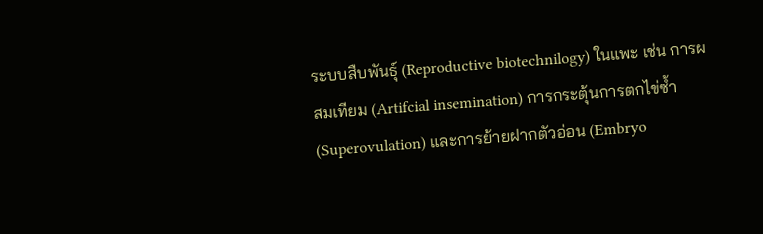ระบบสืบพันธุ์ (Reproductive biotechnilogy) ในแพะ เช่น การผสมเทียม (Artifcial insemination) การกระตุ้นการตกไข่ซ้ำ (Superovulation) และการย้ายฝากตัวอ่อน (Embryo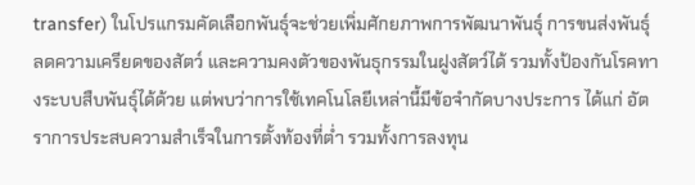transfer) ในโปรแกรมคัดเลือกพันธุ์จะช่วยเพิ่มศักยภาพการพัฒนาพันธุ์ การขนส่งพันธุ์ ลดความเครียดของสัตว์ และความคงตัวของพันธุกรรมในฝูงสัตว์ได้ รวมทั้งป้องกันโรคทางระบบสืบพันธุ์ได้ด้วย แต่พบว่าการใช้เทคโนโลยีเหล่านี้มีข้อจำกัดบางประการ ได้แก่ อัตราการประสบความสำเร็จในการตั้งท้องที่ต่ำ รวมทั้งการลงทุน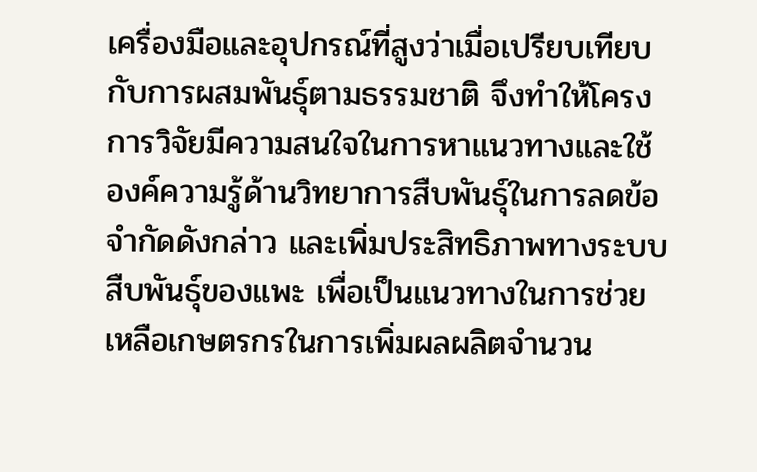เครื่องมือและอุปกรณ์ที่สูงว่าเมื่อเปรียบเทียบกับการผสมพันธุ์ตามธรรมชาติ จึงทำให้โครงการวิจัยมีความสนใจในการหาแนวทางและใช้องค์ความรู้ด้านวิทยาการสืบพันธุ์ในการลดข้อจำกัดดังกล่าว และเพิ่มประสิทธิภาพทางระบบสืบพันธุ์ของแพะ เพื่อเป็นแนวทางในการช่วยเหลือเกษตรกรในการเพิ่มผลผลิตจำนวน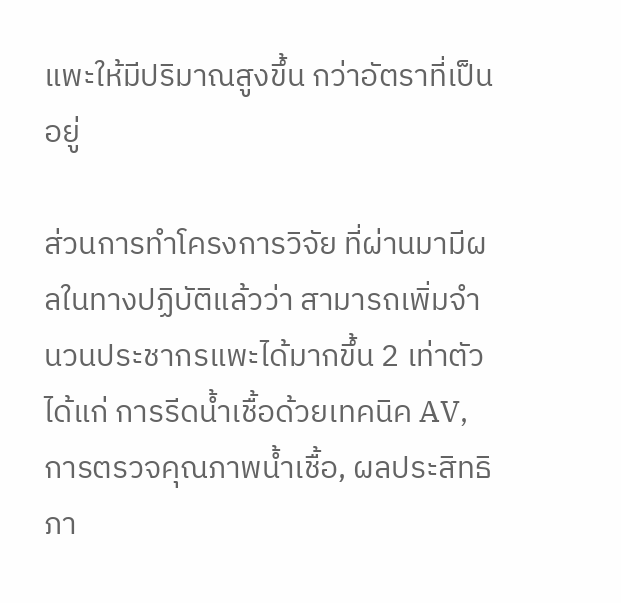แพะให้มีปริมาณสูงขึ้น กว่าอัตราที่เป็นอยู่

ส่วนการทำโครงการวิจัย ที่ผ่านมามีผลในทางปฏิบัติแล้วว่า สามารถเพิ่มจำนวนประชากรแพะได้มากขึ้น 2 เท่าตัว ได้แก่ การรีดน้ำเชื้อด้วยเทคนิค AV, การตรวจคุณภาพน้ำเชื้อ, ผลประสิทธิภา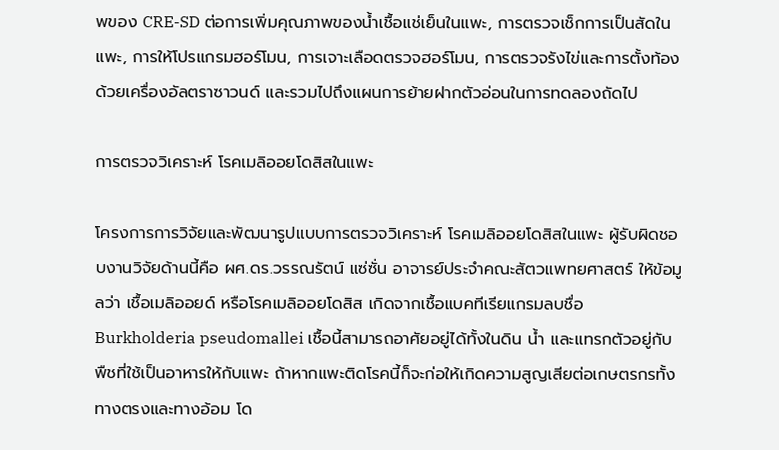พของ CRE-SD ต่อการเพิ่มคุณภาพของน้ำเชื้อแช่เย็นในแพะ, การตรวจเช็กการเป็นสัดในแพะ, การให้โปรแกรมฮอร์โมน, การเจาะเลือดตรวจฮอร์โมน, การตรวจรังไข่และการตั้งท้องด้วยเครื่องอัลตราซาวนด์ และรวมไปถึงแผนการย้ายฝากตัวอ่อนในการทดลองถัดไป

การตรวจวิเคราะห์ โรคเมลิออยโดสิสในแพะ

โครงการการวิจัยและพัฒนารูปแบบการตรวจวิเคราะห์ โรคเมลิออยโดสิสในแพะ ผู้รับผิดชอบงานวิจัยด้านนี้คือ ผศ.ดร.วรรณรัตน์ แซ่ซั่น อาจารย์ประจำคณะสัตวแพทยศาสตร์ ให้ข้อมูลว่า เชื้อเมลิออยด์ หรือโรคเมลิออยโดสิส เกิดจากเชื้อแบคทีเรียแกรมลบชื่อ Burkholderia pseudomallei เชื้อนี้สามารถอาศัยอยู่ได้ทั้งในดิน น้ำ และแทรกตัวอยู่กับพืชที่ใช้เป็นอาหารให้กับแพะ ถ้าหากแพะติดโรคนี้ก็จะก่อให้เกิดความสูญเสียต่อเกษตรกรทั้งทางตรงและทางอ้อม โด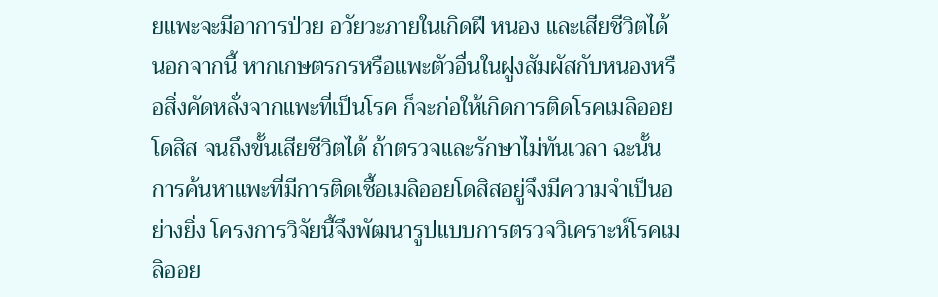ยแพะจะมีอาการป่วย อวัยวะภายในเกิดฝี หนอง และเสียชีวิตได้ นอกจากนี้ หากเกษตรกรหรือแพะตัวอื่นในฝูงสัมผัสกับหนองหรือสิ่งคัดหลั่งจากแพะที่เป็นโรค ก็จะก่อให้เกิดการติดโรคเมลิออยโดสิส จนถึงขั้นเสียชีวิตได้ ถ้าตรวจและรักษาไม่ทันเวลา ฉะนั้น การค้นหาแพะที่มีการติดเชื้อเมลิออยโดสิสอยู่จึงมีความจำเป็นอย่างยิ่ง โครงการวิจัยนี้จึงพัฒนารูปแบบการตรวจวิเคราะห์โรคเมลิออย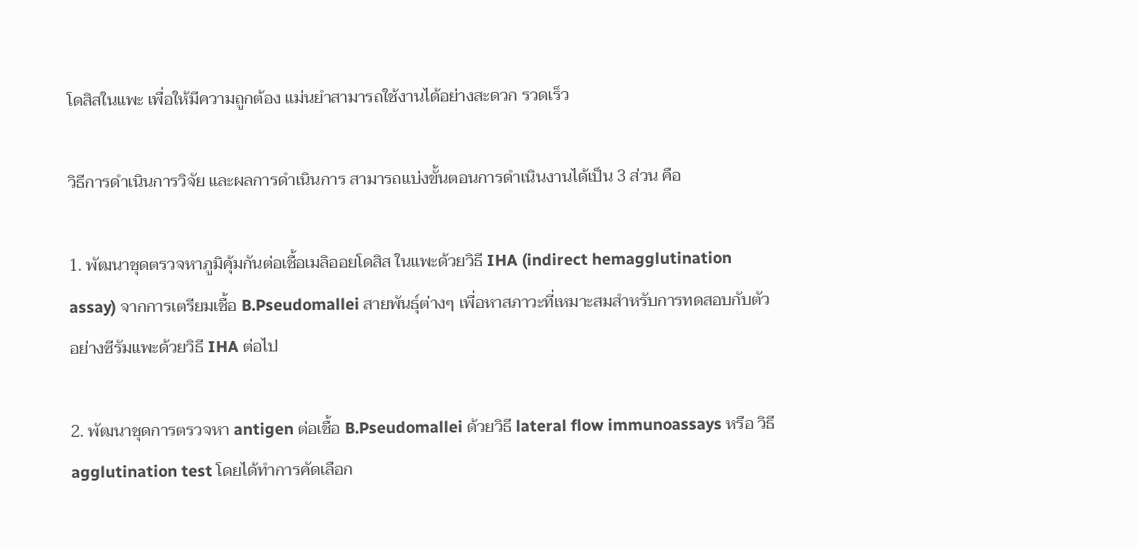โดสิสในแพะ เพื่อให้มีความถูกต้อง แม่นยำสามารถใช้งานได้อย่างสะดวก รวดเร็ว

วิธีการดำเนินการวิจัย และผลการดำเนินการ สามารถแบ่งขั้นตอนการดำเนินงานได้เป็น 3 ส่วน คือ

1. พัฒนาชุดตรวจหาภูมิคุ้มกันต่อเชื้อเมลิออยโดสิส ในแพะด้วยวิธี IHA (indirect hemagglutination assay) จากการเตรียมเชื้อ B.Pseudomallei สายพันธุ์ต่างๆ เพื่อหาสภาวะที่เหมาะสมสำหรับการทดสอบกับตัวอย่างซีรัมแพะด้วยวิธี IHA ต่อไป

2. พัฒนาชุดการตรวจหา antigen ต่อเชื้อ B.Pseudomallei ด้วยวิธี lateral flow immunoassays หรือ วิธี agglutination test โดยได้ทำการคัดเลือก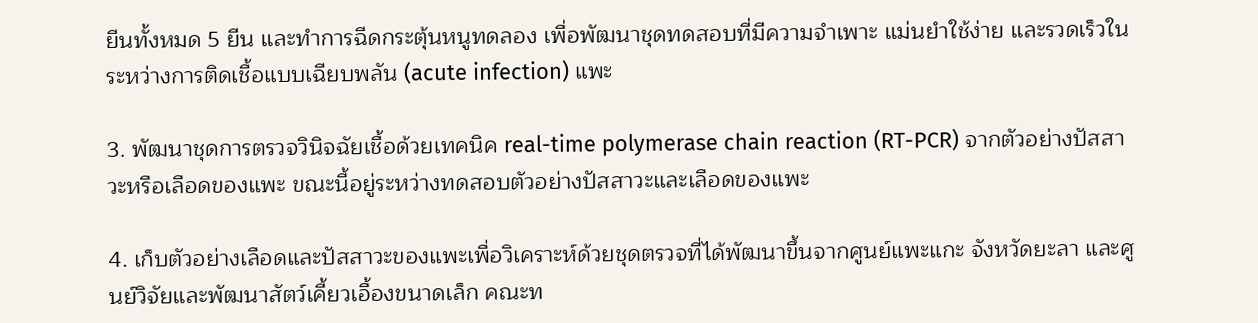ยีนทั้งหมด 5 ยีน และทำการฉีดกระตุ้นหนูทดลอง เพื่อพัฒนาชุดทดสอบที่มีความจำเพาะ แม่นยำใช้ง่าย และรวดเร็วในระหว่างการติดเชื้อแบบเฉียบพลัน (acute infection) แพะ

3. พัฒนาชุดการตรวจวินิจฉัยเชื้อด้วยเทคนิค real-time polymerase chain reaction (RT-PCR) จากตัวอย่างปัสสาวะหรือเลือดของแพะ ขณะนี้อยู่ระหว่างทดสอบตัวอย่างปัสสาวะและเลือดของแพะ

4. เก็บตัวอย่างเลือดและปัสสาวะของแพะเพื่อวิเคราะห์ด้วยชุดตรวจที่ได้พัฒนาขึ้นจากศูนย์แพะแกะ จังหวัดยะลา และศูนย์วิจัยและพัฒนาสัตว์เคี้ยวเอื้องขนาดเล็ก คณะท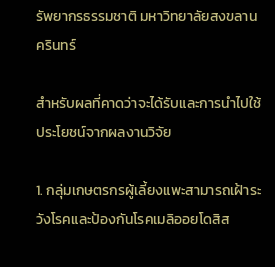รัพยากรธรรมชาติ มหาวิทยาลัยสงขลานครินทร์

สำหรับผลที่คาดว่าจะได้รับและการนำไปใช้ประโยชน์จากผลงานวิจัย

1. กลุ่มเกษตรกรผู้เลี้ยงแพะสามารถเฝ้าระวังโรคและป้องกันโรคเมลิออยโดสิส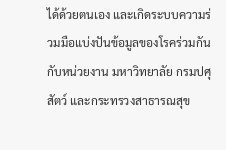ได้ด้วยตนเอง และเกิดระบบความร่วมมือแบ่งปันข้อมูลของโรคร่วมกันกับหน่วยงาน มหาวิทยาลัย กรมปศุสัตว์ และกระทรวงสาธารณสุข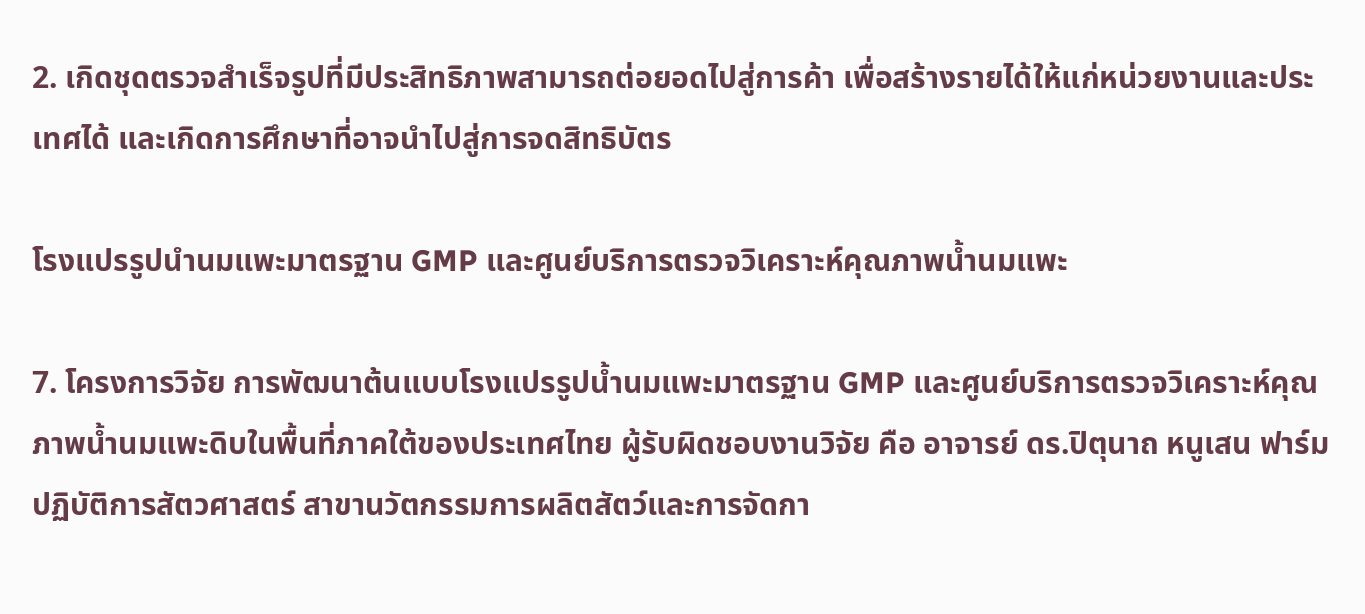2. เกิดชุดตรวจสำเร็จรูปที่มีประสิทธิภาพสามารถต่อยอดไปสู่การค้า เพื่อสร้างรายได้ให้แก่หน่วยงานและประเทศได้ และเกิดการศึกษาที่อาจนำไปสู่การจดสิทธิบัตร

โรงแปรรูปนำนมแพะมาตรฐาน GMP และศูนย์บริการตรวจวิเคราะห์คุณภาพน้ำนมแพะ

7. โครงการวิจัย การพัฒนาต้นแบบโรงแปรรูปน้ำนมแพะมาตรฐาน GMP และศูนย์บริการตรวจวิเคราะห์คุณภาพน้ำนมแพะดิบในพื้นที่ภาคใต้ของประเทศไทย ผู้รับผิดชอบงานวิจัย คือ อาจารย์ ดร.ปิตุนาถ หนูเสน ฟาร์มปฏิบัติการสัตวศาสตร์ สาขานวัตกรรมการผลิตสัตว์และการจัดกา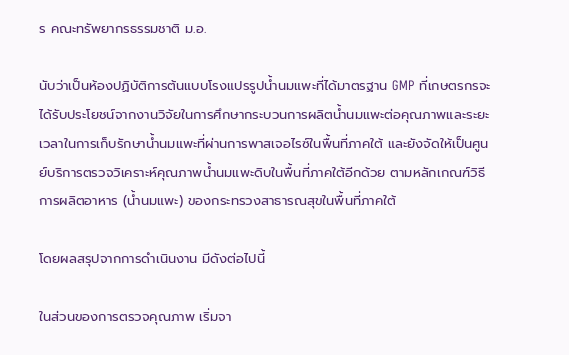ร คณะทรัพยากรธรรมชาติ ม.อ.

นับว่าเป็นห้องปฏิบัติการต้นแบบโรงแปรรูปน้ำนมแพะที่ได้มาตรฐาน GMP ที่เกษตรกรจะได้รับประโยชน์จากงานวิจัยในการศึกษากระบวนการผลิตน้ำนมแพะต่อคุณภาพและระยะเวลาในการเก็บรักษาน้ำนมแพะที่ผ่านการพาสเจอไรซ์ในพื้นที่ภาคใต้ และยังจัดให้เป็นศูนย์บริการตรวจวิเคราะห์คุณภาพน้ำนมแพะดิบในพื้นที่ภาคใต้อีกด้วย ตามหลักเกณฑ์วิธีการผลิตอาหาร (น้ำนมแพะ) ของกระทรวงสาธารณสุขในพื้นที่ภาคใต้

โดยผลสรุปจากการดำเนินงาน มีดังต่อไปนี้

ในส่วนของการตรวจคุณภาพ เริ่มจา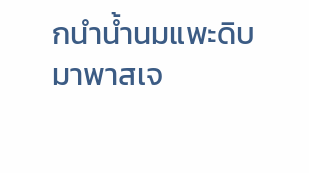กนำน้ำนมแพะดิบมาพาสเจ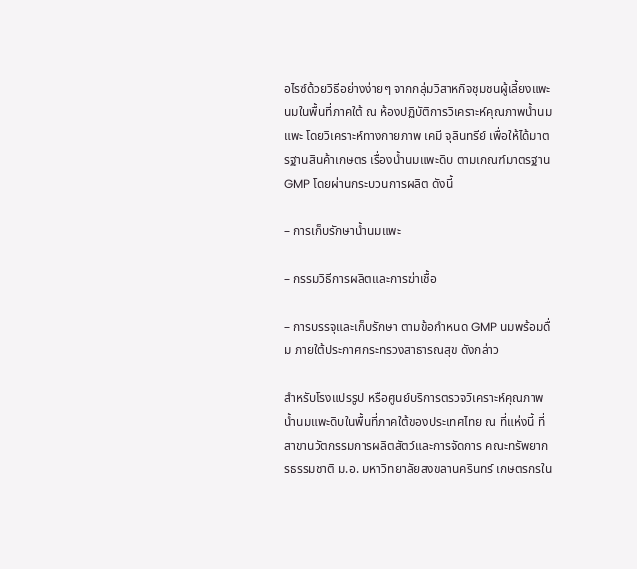อไรซ์ด้วยวิธีอย่างง่ายๆ จากกลุ่มวิสาหกิจชุมชนผู้เลี้ยงแพะนมในพื้นที่ภาคใต้ ณ ห้องปฏิบัติการวิเคราะห์คุณภาพน้ำนมแพะ โดยวิเคราะห์ทางกายภาพ เคมี จุลินทรีย์ เพื่อให้ได้มาตรฐานสินค้าเกษตร เรื่องน้ำนมแพะดิบ ตามเกณฑ์มาตรฐาน GMP โดยผ่านกระบวนการผลิต ดังนี้

– การเก็บรักษาน้ำนมแพะ

– กรรมวิธีการผลิตและการฆ่าเชื้อ

– การบรรจุและเก็บรักษา ตามข้อกำหนด GMP นมพร้อมดื่ม ภายใต้ประกาศกระทรวงสาธารณสุข ดังกล่าว

สำหรับโรงแปรรูป หรือศูนย์บริการตรวจวิเคราะห์คุณภาพน้ำนมแพะดิบในพื้นที่ภาคใต้ของประเทศไทย ณ ที่แห่งนี้ ที่สาขานวัตกรรมการผลิตสัตว์และการจัดการ คณะทรัพยากรธรรมชาติ ม.อ. มหาวิทยาลัยสงขลานครินทร์ เกษตรกรใน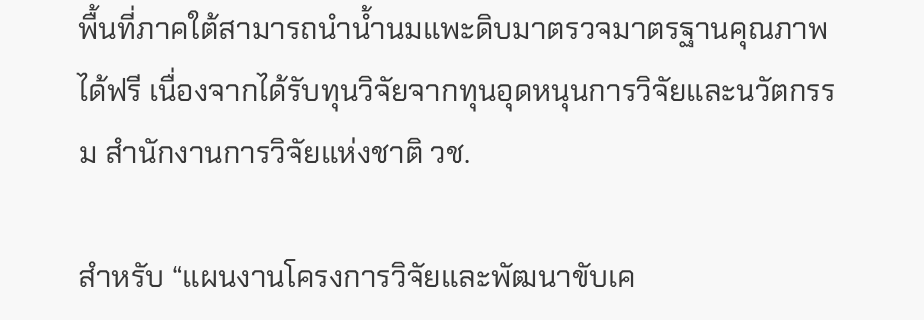พื้นที่ภาคใต้สามารถนำน้ำนมแพะดิบมาตรวจมาตรฐานคุณภาพได้ฟรี เนื่องจากได้รับทุนวิจัยจากทุนอุดหนุนการวิจัยและนวัตกรรม สำนักงานการวิจัยแห่งชาติ วช.

สำหรับ “แผนงานโครงการวิจัยและพัฒนาขับเค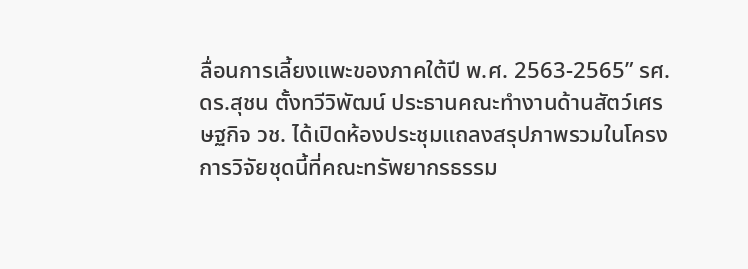ลื่อนการเลี้ยงแพะของภาคใต้ปี พ.ศ. 2563-2565” รศ.ดร.สุชน ตั้งทวีวิพัฒน์ ประธานคณะทำงานด้านสัตว์เศรษฐกิจ วช. ได้เปิดห้องประชุมแถลงสรุปภาพรวมในโครงการวิจัยชุดนี้ที่คณะทรัพยากรธรรม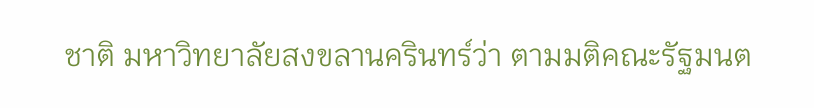ชาติ มหาวิทยาลัยสงขลานครินทร์ว่า ตามมติคณะรัฐมนต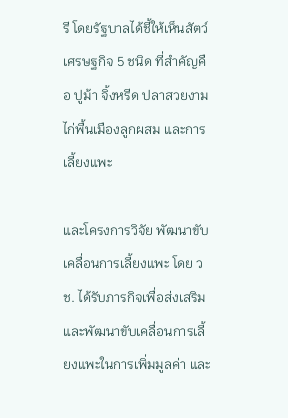รี โดยรัฐบาลได้ชี้ให้เห็นสัตว์เศรษฐกิจ 5 ชนิด ที่สำคัญคือ ปูม้า จิ้งหรีด ปลาสวยงาม ไก่พื้นเมืองลูกผสม และการเลี้ยงแพะ

และโครงการวิจัย พัฒนาขับเคลื่อนการเลี้ยงแพะ โดย วช. ได้รับภารกิจเพื่อส่งเสริมและพัฒนาขับเคลื่อนการเลี้ยงแพะในการเพิ่มมูลค่า และ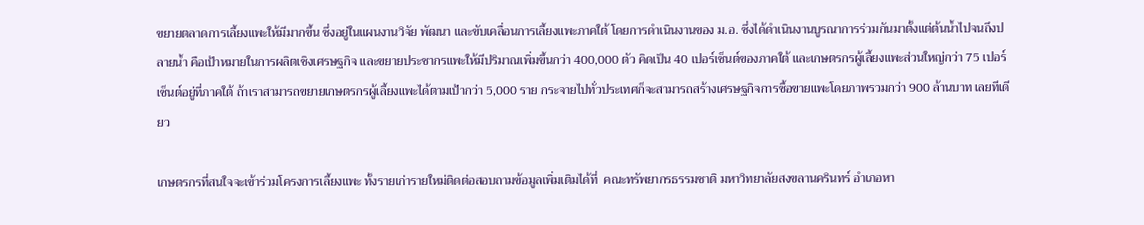ขยายตลาดการเลี้ยงแพะให้มีมากขึ้น ซึ่งอยู่ในแผนงานวิจัย พัฒนา และขับเคลื่อนการเลี้ยงแพะภาคใต้ โดยการดำเนินงานของ ม.อ. ซึ่งได้ดำเนินงานบูรณาการร่วมกันมาตั้งแต่ต้นน้ำไปจนถึงปลายน้ำ คือเป้าหมายในการผลิตเชิงเศรษฐกิจ และขยายประชากรแพะให้มีปริมาณเพิ่มขึ้นกว่า 400,000 ตัว คิดเป็น 40 เปอร์เซ็นต์ของภาคใต้ และเกษตรกรผู้เลี้ยงแพะส่วนใหญ่กว่า 75 เปอร์เซ็นต์อยู่ที่ภาคใต้ ถ้าเราสามารถขยายเกษตรกรผู้เลี้ยงแพะได้ตามเป้ากว่า 5,000 ราย กระจายไปทั่วประเทศก็จะสามารถสร้างเศรษฐกิจการซื้อขายแพะโดยภาพรวมกว่า 900 ล้านบาท เลยทีเดียว

เกษตรกรที่สนใจจะเข้าร่วมโครงการเลี้ยงแพะ ทั้งรายเก่ารายใหม่ติดต่อสอบถามข้อมูลเพิ่มเติมได้ที่  คณะทรัพยากรธรรมชาติ มหาวิทยาลัยสงขลานครินทร์ อำเภอหา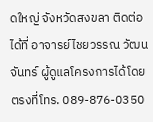ดใหญ่ จังหวัดสงขลา ติดต่อได้ที่ อาจารย์ไชยวรรณ วัฒนจันทร์ ผู้ดูแลโครงการได้โดยตรงที่โทร. 089-876-0350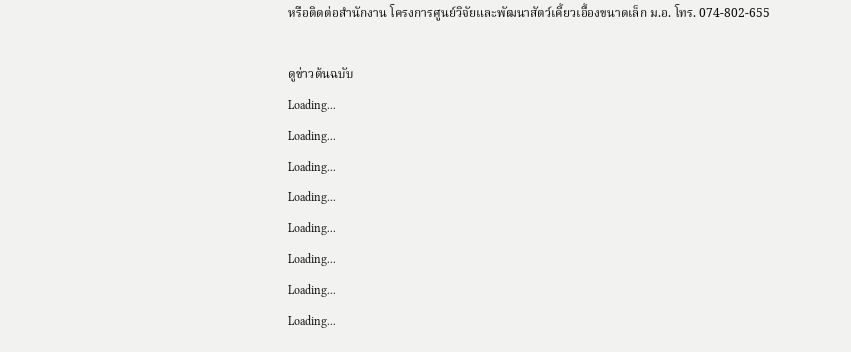หรือติดต่อสำนักงาน โครงการศูนย์วิจัยและพัฒนาสัตว์เคี้ยวเอื้องขนาดเล็ก ม.อ. โทร. 074-802-655

ดูข่าวต้นฉบับ
Loading...
Loading...
Loading...
Loading...
Loading...
Loading...
Loading...
Loading...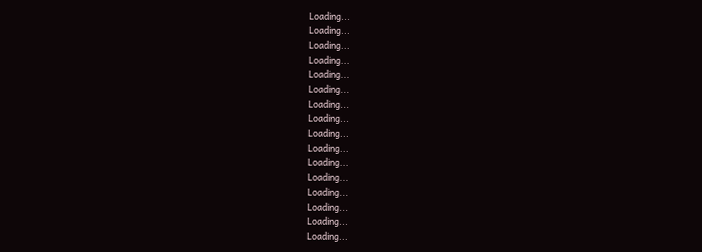Loading...
Loading...
Loading...
Loading...
Loading...
Loading...
Loading...
Loading...
Loading...
Loading...
Loading...
Loading...
Loading...
Loading...
Loading...
Loading...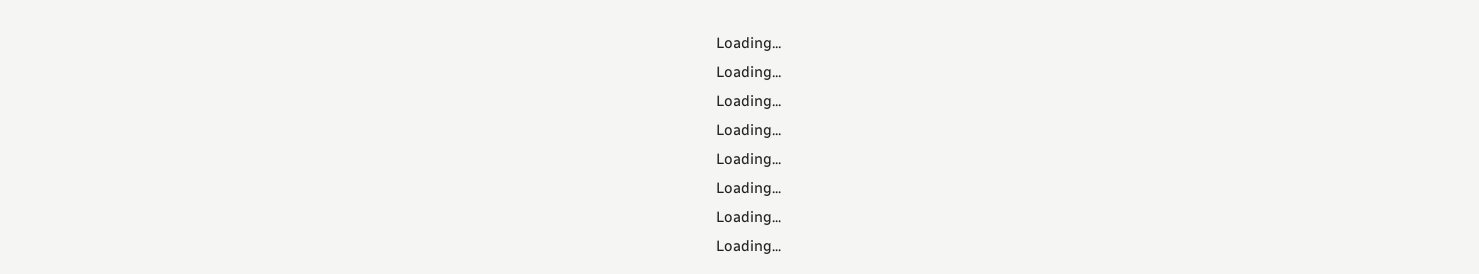Loading...
Loading...
Loading...
Loading...
Loading...
Loading...
Loading...
Loading...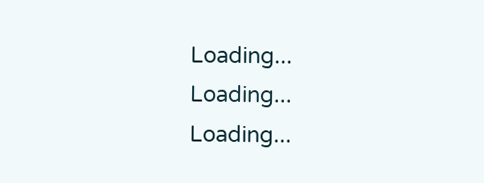Loading...
Loading...
Loading...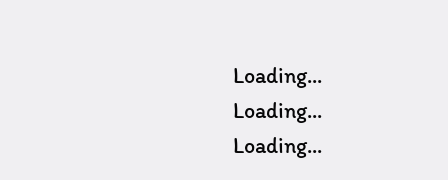Loading...
Loading...
Loading...